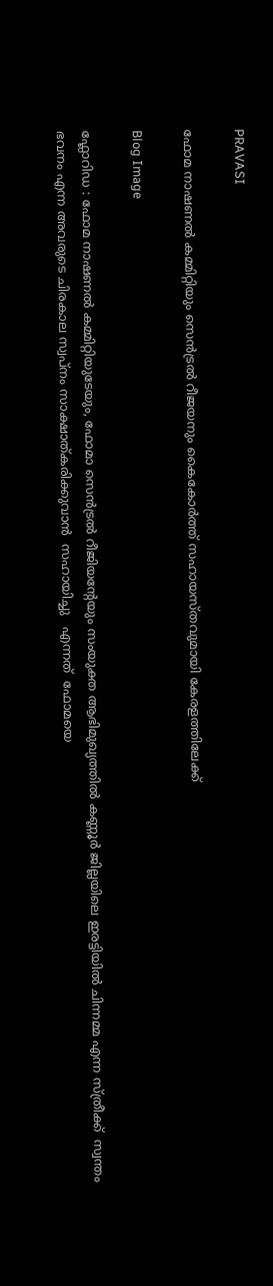PRAVASI

ഫോമ നാഷണൽ കമ്മിറ്റിയും സെൻട്രൽ റീജയനും കൈകോർത്ത് സഹായസ്തവുമായി കേരളത്തിലേക്ക്

Blog Image

ഫ്ലോറിഡ : ഫോമ നാഷണൽ കമ്മിറ്റിയുടേയും, ഫോമാ സെൻട്രൽ റീജിയന്റേയും സംയുക്ത ആഭിമുഖ്യത്തിൽ കണ്ണൂർ ജില്ലയിലെ ഇരട്ടിയിൽ ചിന്നമ്മ എന്ന സ്ത്രീക്ക്  സ്വന്തം ഭവനം എന്ന അവരുടെ ചിരകാല സ്വപ്നം സാക്ഷാത്കരിക്കുവാൻ  സഹായിച്ചു   എന്നത്  ഫോമയെ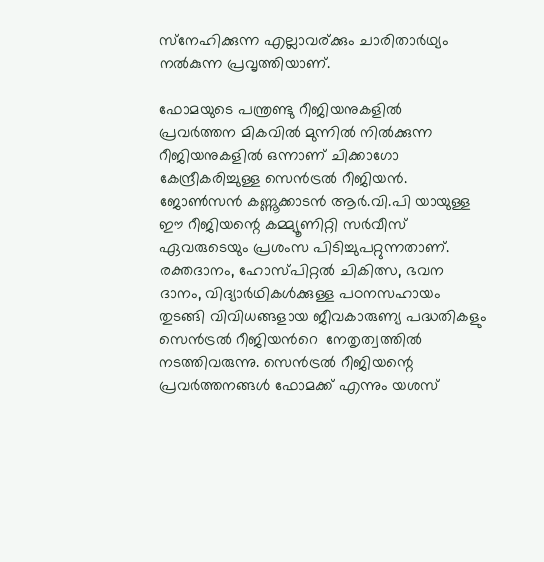സ്‌നേഹിക്കുന്ന എല്ലാവര്ക്കും ചാരിതാർഥ്യം നൽകുന്ന പ്രവൃത്തിയാണ്.

ഫോമയുടെ പന്ത്രണ്ടു റീജിയനുകളിൽ  പ്രവർത്തന മികവിൽ മുന്നിൽ നിൽക്കുന്ന റീജിയനുകളിൽ ഒന്നാണ് ചിക്കാഗോ കേന്ദ്രീകരിച്ചുള്ള സെൻട്രൽ റീജിയൻ.  ജോൺസൻ കണ്ണൂക്കാടൻ ആർ.വി.പി യായുള്ള ഈ റീജിയന്റെ കമ്മ്യൂണിറ്റി സർവീസ് ഏവരുടെയും പ്രശംസ പിടിച്ചുപറ്റുന്നതാണ്.  രക്തദാനം, ഹോസ്പിറ്റൽ ചികിത്സ, ഭവന ദാനം, വിദ്യാർഥികൾക്കുള്ള പഠനസഹായം  തുടങ്ങി വിവിധങ്ങളായ ജീവകാരുണ്യ പദ്ധതികളും സെൻട്രൽ റീജിയൻറെ  നേതൃത്വത്തിൽ നടത്തിവരുന്നു. സെൻട്രൽ റീജിയന്റെ പ്രവർത്തനങ്ങൾ ഫോമക്ക് എന്നും യശസ്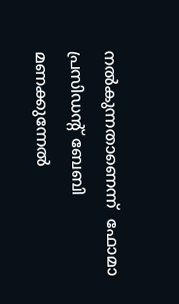നൽകുന്നതാണെന്ന്  ഫോമാ പ്രസിഡന്റ് ബേബി മണക്കുന്നേൽ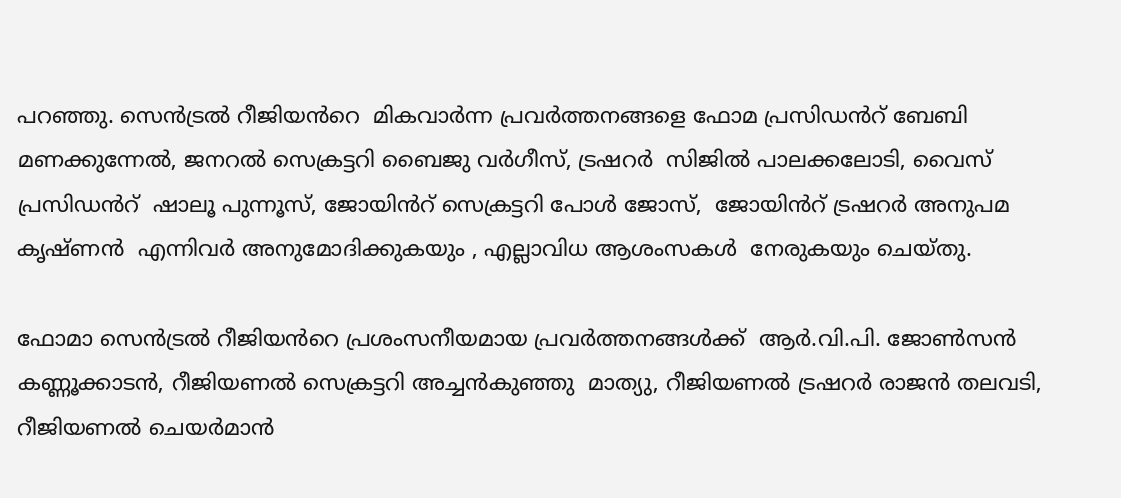പറഞ്ഞു. സെൻട്രൽ റീജിയൻറെ  മികവാർന്ന പ്രവർത്തനങ്ങളെ ഫോമ പ്രസിഡൻറ് ബേബി മണക്കുന്നേൽ, ജനറൽ സെക്രട്ടറി ബൈജു വർഗീസ്, ട്രഷറർ  സിജിൽ പാലക്കലോടി, വൈസ് പ്രസിഡൻറ്  ഷാലൂ പുന്നൂസ്, ജോയിൻറ് സെക്രട്ടറി പോൾ ജോസ്,  ജോയിൻറ് ട്രഷറർ അനുപമ കൃഷ്ണൻ  എന്നിവർ അനുമോദിക്കുകയും , എല്ലാവിധ ആശംസകൾ  നേരുകയും ചെയ്തു.

ഫോമാ സെൻട്രൽ റീജിയൻറെ പ്രശംസനീയമായ പ്രവർത്തനങ്ങൾക്ക്  ആർ.വി.പി. ജോൺസൻ കണ്ണൂക്കാടൻ, റീജിയണൽ സെക്രട്ടറി അച്ചൻകുഞ്ഞു  മാത്യു, റീജിയണൽ ട്രഷറർ രാജൻ തലവടി, റീജിയണൽ ചെയർമാൻ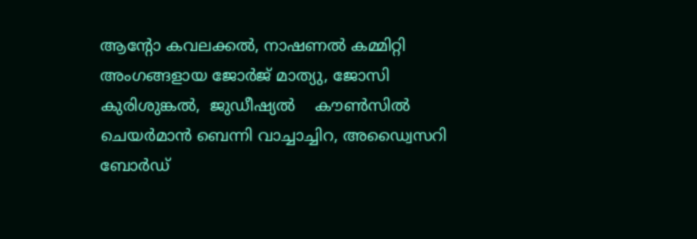ആന്റോ കവലക്കൽ, നാഷണൽ കമ്മിറ്റി അംഗങ്ങളായ ജോർജ് മാത്യു, ജോസി കുരിശുങ്കൽ,  ജുഡീഷ്യൽ    കൗൺസിൽ ചെയർമാൻ ബെന്നി വാച്ചാച്ചിറ, അഡ്വൈസറി ബോർഡ്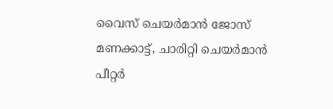വൈസ് ചെയർമാൻ ജോസ് മണക്കാട്ട്, ചാരിറ്റി ചെയർമാൻ പീറ്റർ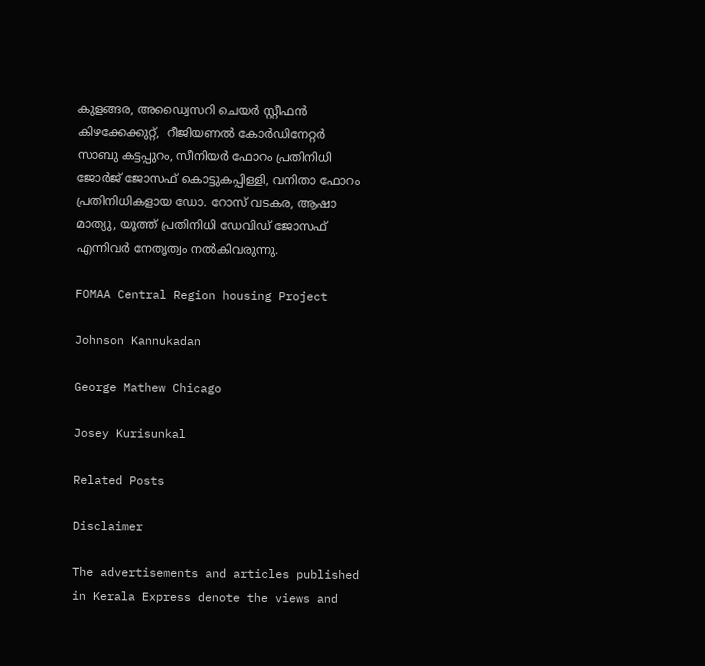കുളങ്ങര, അഡ്വൈസറി ചെയർ സ്റ്റീഫൻ കിഴക്കേക്കുറ്റ്‌,  റീജിയണൽ കോർഡിനേറ്റർ സാബു കട്ടപ്പുറം, സീനിയർ ഫോറം പ്രതിനിധി ജോർജ് ജോസഫ് കൊട്ടുകപ്പിള്ളി, വനിതാ ഫോറം പ്രതിനിധികളായ ഡോ. റോസ് വടകര, ആഷാ മാത്യു, യൂത്ത് പ്രതിനിധി ഡേവിഡ് ജോസഫ് എന്നിവർ നേതൃത്വം നൽകിവരുന്നു.

FOMAA Central Region housing Project

Johnson Kannukadan

George Mathew Chicago

Josey Kurisunkal

Related Posts

Disclaimer

The advertisements and articles published in Kerala Express denote the views and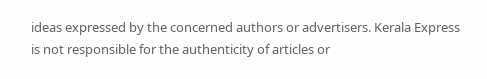ideas expressed by the concerned authors or advertisers. Kerala Express is not responsible for the authenticity of articles or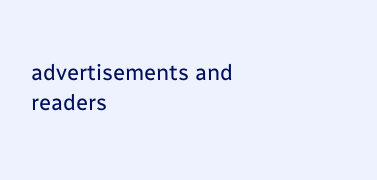advertisements and readers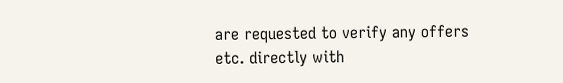are requested to verify any offers etc. directly with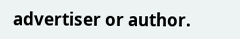advertiser or author.